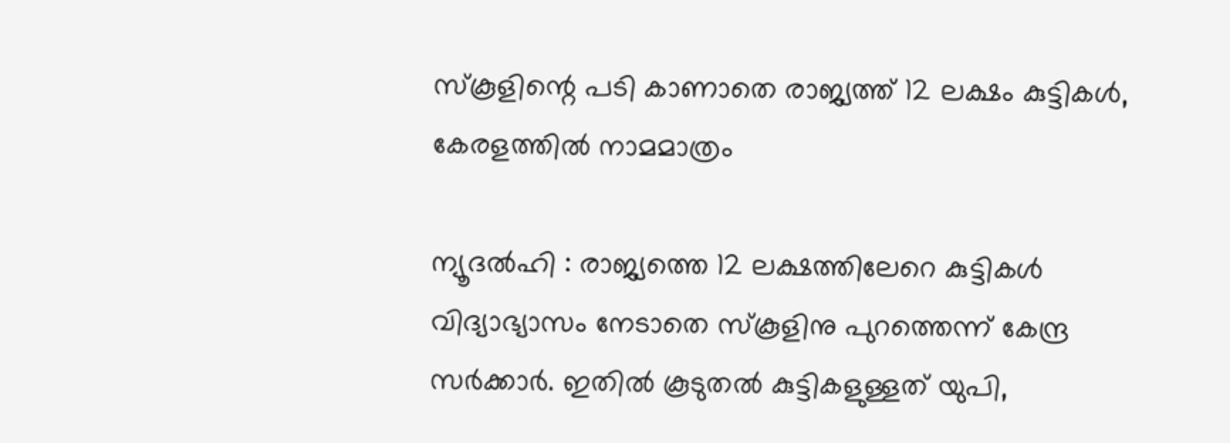സ്‌കൂളിന്റെ പടി കാണാതെ രാജ്യത്ത് 12 ലക്ഷം കുട്ടികള്‍, കേരളത്തില്‍ നാമമാത്രം

ന്യൂദല്‍ഹി : രാജ്യത്തെ 12 ലക്ഷത്തിലേറെ കുട്ടികള്‍ വിദ്യാഭ്യാസം നേടാതെ സ്‌കൂളിനു പുറത്തെന്ന് കേന്ദ്ര സര്‍ക്കാര്‍. ഇതില്‍ കൂടുതല്‍ കുട്ടികളുള്ളത് യുപി,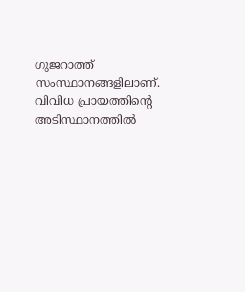ഗുജറാത്ത് സംസ്ഥാനങ്ങളിലാണ്. വിവിധ പ്രായത്തിന്റെ അടിസ്ഥാനത്തില്‍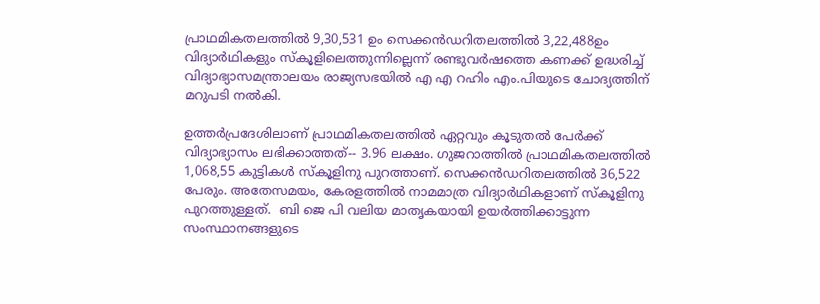പ്രാഥമികതലത്തില്‍ 9,30,531 ഉം സെക്കന്‍ഡറിതലത്തില്‍ 3,22,488ഉം വിദ്യാര്‍ഥികളും സ്‌കൂളിലെത്തുന്നില്ലെന്ന് രണ്ടുവര്‍ഷത്തെ കണക്ക് ഉദ്ധരിച്ച് വിദ്യാഭ്യാസമന്ത്രാലയം രാജ്യസഭയില്‍ എ എ റഹിം എം.പിയുടെ ചോദ്യത്തിന് മറുപടി നല്‍കി.

ഉത്തര്‍പ്രദേശിലാണ് പ്രാഥമികതലത്തില്‍ ഏറ്റവും കൂടുതല്‍ പേര്‍ക്ക് വിദ്യാഭ്യാസം ലഭിക്കാത്തത്-- 3.96 ലക്ഷം. ഗുജറാത്തില്‍ പ്രാഥമികതലത്തില്‍ 1,068,55 കുട്ടികള്‍ സ്‌കൂളിനു പുറത്താണ്. സെക്കന്‍ഡറിതലത്തില്‍ 36,522 പേരും. അതേസമയം, കേരളത്തില്‍ നാമമാത്ര വിദ്യാര്‍ഥികളാണ് സ്‌കൂളിനു പുറത്തുള്ളത്.  ബി ജെ പി വലിയ മാതൃകയായി ഉയര്‍ത്തിക്കാട്ടുന്ന സംസ്ഥാനങ്ങളുടെ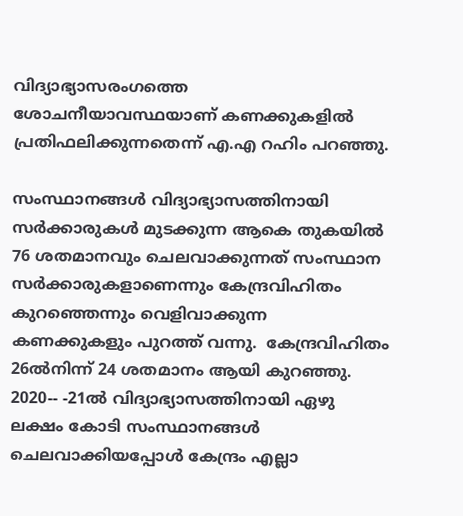വിദ്യാഭ്യാസരംഗത്തെ ശോചനീയാവസ്ഥയാണ് കണക്കുകളില്‍ പ്രതിഫലിക്കുന്നതെന്ന് എ.എ റഹിം പറഞ്ഞു.

സംസ്ഥാനങ്ങള്‍ വിദ്യാഭ്യാസത്തിനായി സര്‍ക്കാരുകള്‍ മുടക്കുന്ന ആകെ തുകയില്‍ 76 ശതമാനവും ചെലവാക്കുന്നത് സംസ്ഥാന സര്‍ക്കാരുകളാണെന്നും കേന്ദ്രവിഹിതം കുറഞ്ഞെന്നും വെളിവാക്കുന്ന കണക്കുകളും പുറത്ത് വന്നു.  കേന്ദ്രവിഹിതം  26ല്‍നിന്ന് 24 ശതമാനം ആയി കുറഞ്ഞു. 2020-- -21ല്‍ വിദ്യാഭ്യാസത്തിനായി ഏഴു ലക്ഷം കോടി സംസ്ഥാനങ്ങള്‍ ചെലവാക്കിയപ്പോള്‍ കേന്ദ്രം എല്ലാ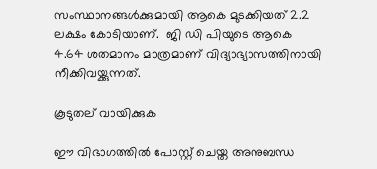സംസ്ഥാനങ്ങള്‍ക്കുമായി ആകെ മുടക്കിയത് 2.2 ലക്ഷം കോടിയാണ്.  ജി ഡി പിയുടെ ആകെ 4.64 ശതമാനം മാത്രമാണ് വിദ്യാഭ്യാസത്തിനായി നീക്കിവയ്ക്കുന്നത്.

കൂടുതല് വായിക്കുക

ഈ വിഭാഗത്തിൽ പോസ്റ്റ് ചെയ്ത അനുബന്ധ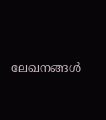ലേഖനങ്ങൾ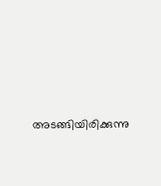അടങ്ങിയിരിക്കുന്നു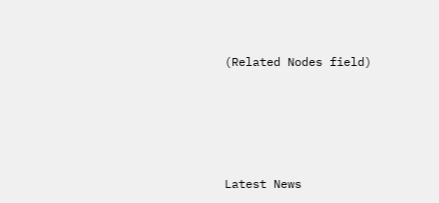(Related Nodes field)





Latest News